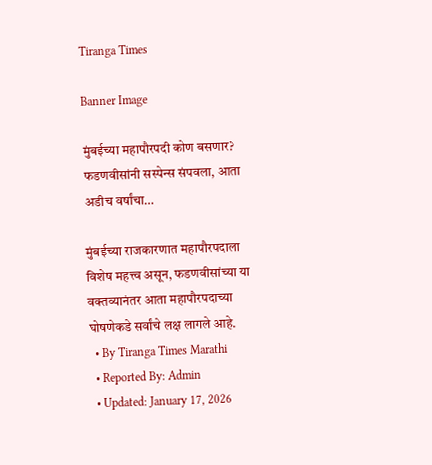Tiranga Times

Banner Image

मुंबईच्या महापौरपदी कोण बसणार? फडणवीसांनी सस्पेन्स संपवला, आता अडीच वर्षांचा…

मुंबईच्या राजकारणात महापौरपदाला विशेष महत्त्व असून, फडणवीसांच्या या वक्तव्यानंतर आता महापौरपदाच्या घोषणेकडे सर्वांचे लक्ष लागले आहे.
  • By Tiranga Times Marathi
  • Reported By: Admin
  • Updated: January 17, 2026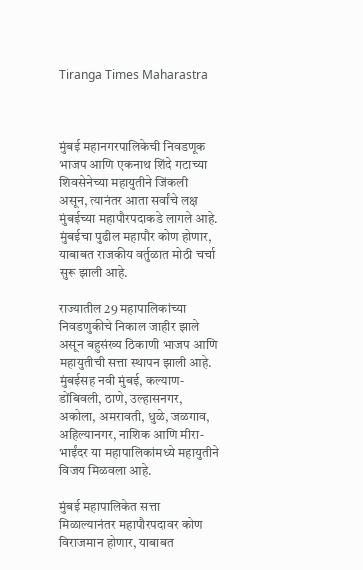Tiranga Times Maharastra



मुंबई महानगरपालिकेची निवडणूक भाजप आणि एकनाथ शिंदे गटाच्या शिवसेनेच्या महायुतीने जिंकली असून, त्यानंतर आता सर्वांचे लक्ष मुंबईच्या महापौरपदाकडे लागले आहे. मुंबईचा पुढील महापौर कोण होणार, याबाबत राजकीय वर्तुळात मोठी चर्चा सुरू झाली आहे.

राज्यातील 29 महापालिकांच्या निवडणुकीचे निकाल जाहीर झाले असून बहुसंख्य ठिकाणी भाजप आणि महायुतीची सत्ता स्थापन झाली आहे. मुंबईसह नवी मुंबई, कल्याण-डोंबिवली, ठाणे, उल्हासनगर, अकोला, अमरावती, धुळे, जळगाव, अहिल्यानगर, नाशिक आणि मीरा-भाईंदर या महापालिकांमध्ये महायुतीने विजय मिळवला आहे.

मुंबई महापालिकेत सत्ता मिळाल्यानंतर महापौरपदावर कोण विराजमान होणार, याबाबत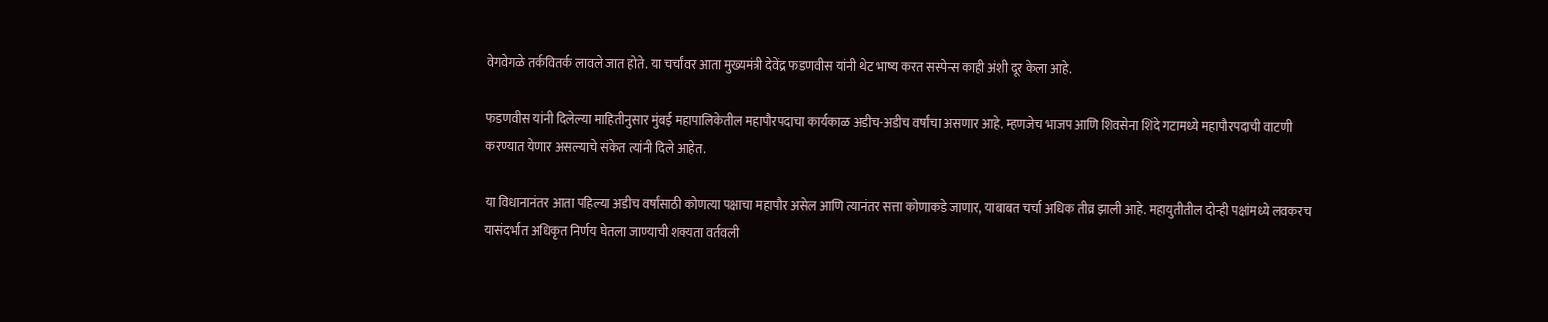वेगवेगळे तर्कवितर्क लावले जात होते. या चर्चांवर आता मुख्यमंत्री देवेंद्र फडणवीस यांनी थेट भाष्य करत सस्पेन्स काही अंशी दूर केला आहे.

फडणवीस यांनी दिलेल्या माहितीनुसार मुंबई महापालिकेतील महापौरपदाचा कार्यकाळ अडीच-अडीच वर्षांचा असणार आहे. म्हणजेच भाजप आणि शिवसेना शिंदे गटामध्ये महापौरपदाची वाटणी करण्यात येणार असल्याचे संकेत त्यांनी दिले आहेत.

या विधानानंतर आता पहिल्या अडीच वर्षांसाठी कोणत्या पक्षाचा महापौर असेल आणि त्यानंतर सत्ता कोणाकडे जाणार, याबाबत चर्चा अधिक तीव्र झाली आहे. महायुतीतील दोन्ही पक्षांमध्ये लवकरच यासंदर्भात अधिकृत निर्णय घेतला जाण्याची शक्यता वर्तवली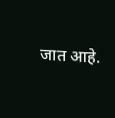जात आहे.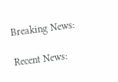Breaking News:

Recent News: